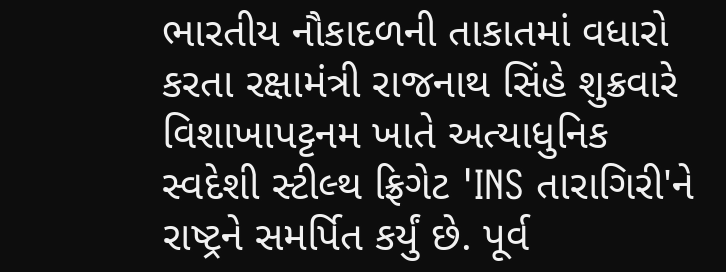ભારતીય નૌકાદળની તાકાતમાં વધારો કરતા રક્ષામંત્રી રાજનાથ સિંહે શુક્રવારે વિશાખાપટ્ટનમ ખાતે અત્યાધુનિક સ્વદેશી સ્ટીલ્થ ફ્રિગેટ 'INS તારાગિરી'ને રાષ્ટ્રને સમર્પિત કર્યું છે. પૂર્વ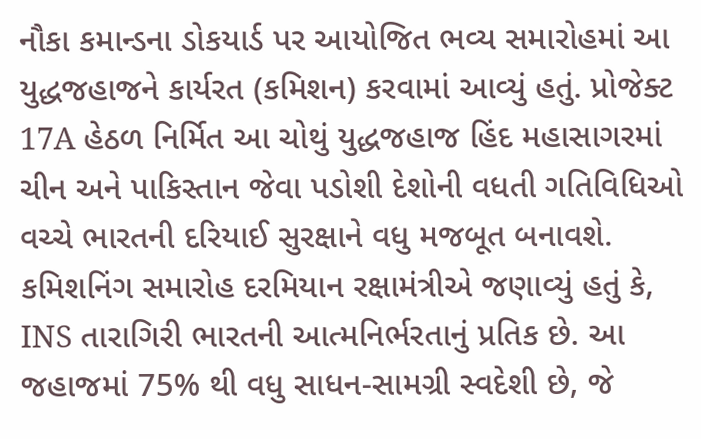નૌકા કમાન્ડના ડોકયાર્ડ પર આયોજિત ભવ્ય સમારોહમાં આ યુદ્ધજહાજને કાર્યરત (કમિશન) કરવામાં આવ્યું હતું. પ્રોજેક્ટ 17A હેઠળ નિર્મિત આ ચોથું યુદ્ધજહાજ હિંદ મહાસાગરમાં ચીન અને પાકિસ્તાન જેવા પડોશી દેશોની વધતી ગતિવિધિઓ વચ્ચે ભારતની દરિયાઈ સુરક્ષાને વધુ મજબૂત બનાવશે.
કમિશનિંગ સમારોહ દરમિયાન રક્ષામંત્રીએ જણાવ્યું હતું કે, INS તારાગિરી ભારતની આત્મનિર્ભરતાનું પ્રતિક છે. આ જહાજમાં 75% થી વધુ સાધન-સામગ્રી સ્વદેશી છે, જે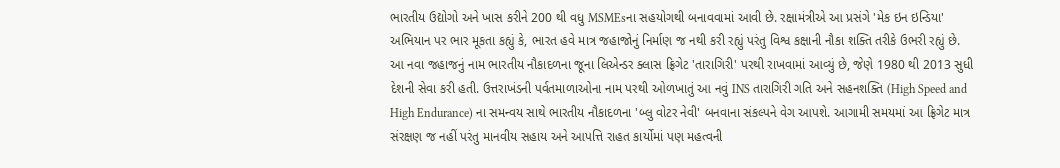ભારતીય ઉદ્યોગો અને ખાસ કરીને 200 થી વધુ MSMEsના સહયોગથી બનાવવામાં આવી છે. રક્ષામંત્રીએ આ પ્રસંગે 'મેક ઇન ઇન્ડિયા' અભિયાન પર ભાર મૂકતા કહ્યું કે, ભારત હવે માત્ર જહાજોનું નિર્માણ જ નથી કરી રહ્યું પરંતુ વિશ્વ કક્ષાની નૌકા શક્તિ તરીકે ઉભરી રહ્યું છે.
આ નવા જહાજનું નામ ભારતીય નૌકાદળના જૂના લિએન્ડર ક્લાસ ફ્રિગેટ 'તારાગિરી' પરથી રાખવામાં આવ્યું છે, જેણે 1980 થી 2013 સુધી દેશની સેવા કરી હતી. ઉત્તરાખંડની પર્વતમાળાઓના નામ પરથી ઓળખાતું આ નવું INS તારાગિરી ગતિ અને સહનશક્તિ (High Speed and High Endurance) ના સમન્વય સાથે ભારતીય નૌકાદળના 'બ્લુ વોટર નેવી' બનવાના સંકલ્પને વેગ આપશે. આગામી સમયમાં આ ફ્રિગેટ માત્ર સંરક્ષણ જ નહીં પરંતુ માનવીય સહાય અને આપત્તિ રાહત કાર્યોમાં પણ મહત્વની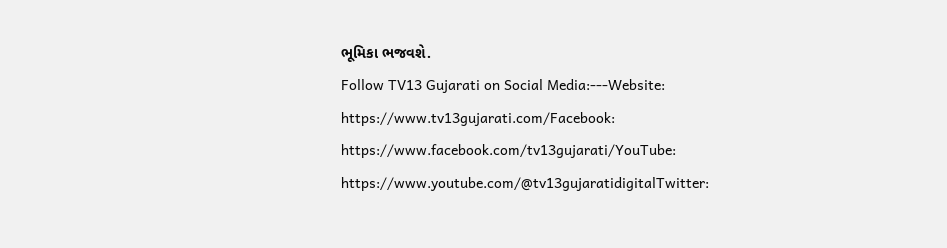ભૂમિકા ભજવશે.
Follow TV13 Gujarati on Social Media:---Website: https://www.tv13gujarati.com/Facebook: https://www.facebook.com/tv13gujarati/YouTube: https://www.youtube.com/@tv13gujaratidigitalTwitter: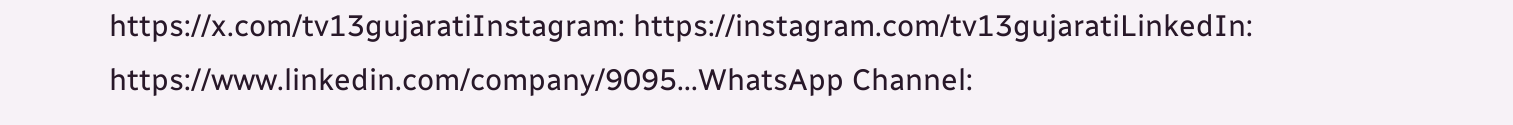https://x.com/tv13gujaratiInstagram: https://instagram.com/tv13gujaratiLinkedIn: https://www.linkedin.com/company/9095...WhatsApp Channel: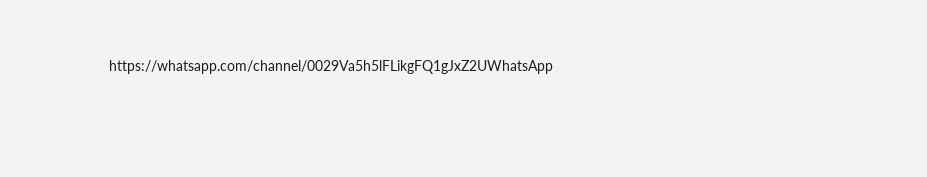https://whatsapp.com/channel/0029Va5h5lFLikgFQ1gJxZ2UWhatsApp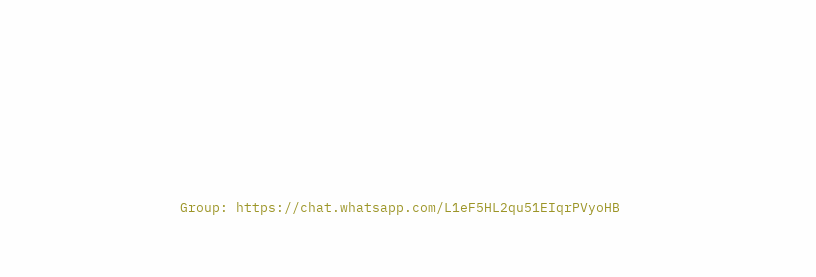Group: https://chat.whatsapp.com/L1eF5HL2qu51EIqrPVyoHB